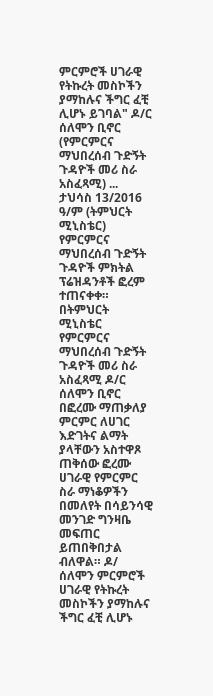ምርምሮች ሀገራዊ የትኩረት መስኮችን ያማከሉና ችግር ፈቺ ሊሆኑ ይገባል" ዶ/ር ሰለሞን ቢኖር (የምርምርና ማህበረሰብ ጉድኝት ጉዳዮች መሪ ስራ አስፈጻሚ) ... ታህሳስ 13/2016 ዓ/ም (ትምህርት ሚኒስቴር) የምርምርና ማህበረሰብ ጉድኝት ጉዳዮች ምክትል ፕሬዝዳንቶች ፎረም ተጠናቀቀ። በትምህርት ሚኒስቴር የምርምርና ማህበረሰብ ጉድኝት ጉዳዮች መሪ ስራ አስፈጻሚ ዶ/ር ሰለሞን ቢኖር በፎረሙ ማጠቃለያ ምርምር ለሀገር እድገትና ልማት ያላቸውን አስተዋጾ ጠቅሰው ፎረሙ ሀገራዊ የምርምር ስራ ማነቆዎችን በመለየት በሳይንሳዊ መንገድ ግንዛቤ መፍጠር ይጠበቅበታል ብለዋል። ዶ/ ሰለሞን ምርምሮች ሀገራዊ የትኩረት መስኮችን ያማከሉና ችግር ፈቺ ሊሆኑ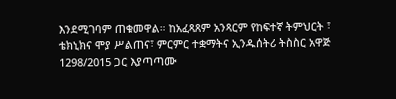እንደሚገባም ጠቁመዋል። ከአፈጻጸም አንጻርም የከፍተኛ ትምህርት ፣ ቴክኒክና ሞያ ሥልጠና፣ ምርምር ተቋማትና ኢንዱሰትሪ ትስስር አዋጅ 1298/2015 ጋር እያጣጣሙ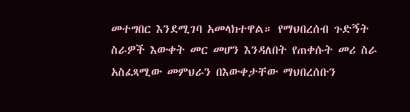መተግበር እንደሚገባ አመላክተዋል። የማህበረሰብ ጉድኝት ስራዎች እውቀት መር መሆን እንዳለበት የጠቀሱት መሪ ስራ አስፈጻሚው መምህራን በእውቀታቸው ማህበረሰቡን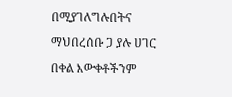በሚያገለግሉበትና ማህበረሰቡ ጋ ያሉ ሀገር በቀል እውቀቶችንም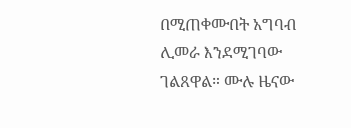በሚጠቀሙበት አግባብ ሊመራ እንደሚገባው ገልጸዋል። ሙሉ ዜናው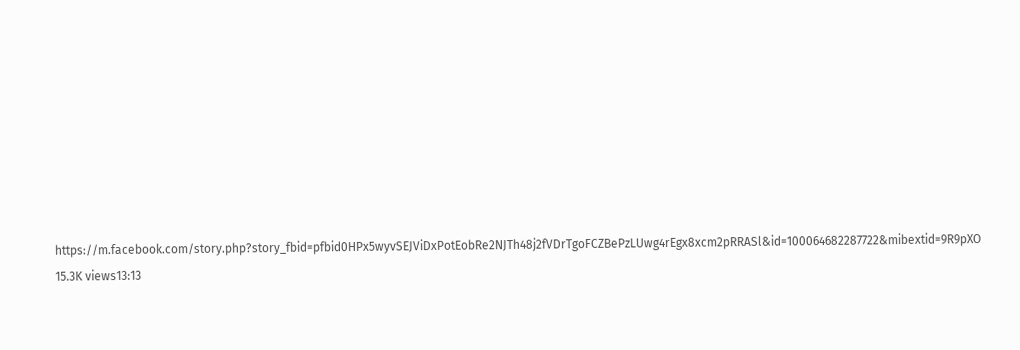https://m.facebook.com/story.php?story_fbid=pfbid0HPx5wyvSEJViDxPotEobRe2NJTh48j2fVDrTgoFCZBePzLUwg4rEgx8xcm2pRRASl&id=100064682287722&mibextid=9R9pXO 15.3K views13:13